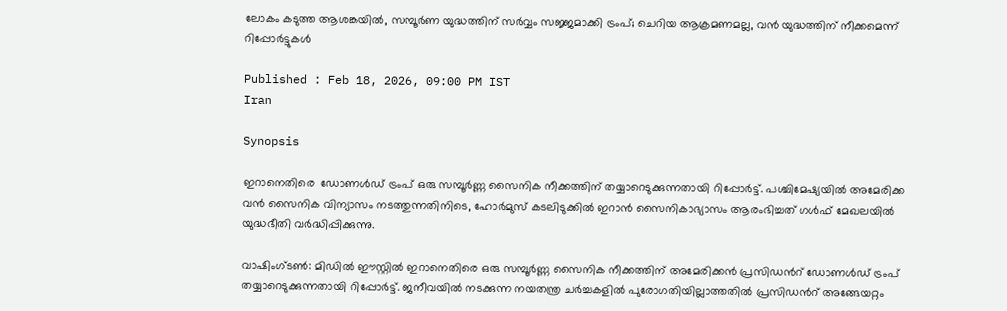ലോകം കടുത്ത ആശങ്കയിൽ, സമ്പൂർണ യുദ്ധത്തിന് സർവ്വം സജ്ജമാക്കി ട്രംപ്; ചെറിയ ആക്രമണമല്ല, വൻ യുദ്ധത്തിന് നീക്കമെന്ന് റിപ്പോർട്ടുകൾ

Published : Feb 18, 2026, 09:00 PM IST
Iran

Synopsis

ഇറാനെതിരെ  ഡോണൾഡ് ട്രംപ് ഒരു സമ്പൂർണ്ണ സൈനിക നീക്കത്തിന് തയ്യാറെടുക്കുന്നതായി റിപ്പോർട്ട്. പശ്ചിമേഷ്യയിൽ അമേരിക്ക വൻ സൈനിക വിന്യാസം നടത്തുന്നതിനിടെ, ഹോർമുസ് കടലിടുക്കിൽ ഇറാൻ സൈനികാഭ്യാസം ആരംഭിച്ചത് ഗൾഫ് മേഖലയിൽ യുദ്ധഭീതി വർദ്ധിപ്പിക്കുന്നു.

വാഷിംഗ്ടൺ: മിഡിൽ ഈസ്റ്റിൽ ഇറാനെതിരെ ഒരു സമ്പൂർണ്ണ സൈനിക നീക്കത്തിന് അമേരിക്കൻ പ്രസിഡന്‍റ് ഡോണൾഡ് ട്രംപ് തയ്യാറെടുക്കുന്നതായി റിപ്പോർട്ട്. ജനീവയിൽ നടക്കുന്ന നയതന്ത്ര ചർച്ചകളിൽ പുരോഗതിയില്ലാത്തതിൽ പ്രസിഡന്‍റ് അങ്ങേയറ്റം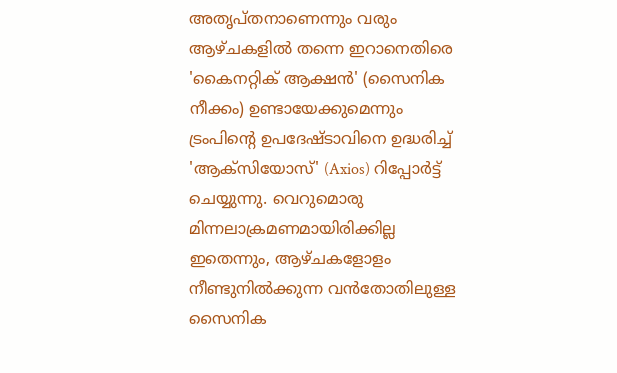അതൃപ്തനാണെന്നും വരും ആഴ്ചകളിൽ തന്നെ ഇറാനെതിരെ 'കൈനറ്റിക് ആക്ഷൻ' (സൈനിക നീക്കം) ഉണ്ടായേക്കുമെന്നും ട്രംപിന്‍റെ ഉപദേഷ്ടാവിനെ ഉദ്ധരിച്ച് 'ആക്സിയോസ്' (Axios) റിപ്പോർട്ട് ചെയ്യുന്നു. വെറുമൊരു മിന്നലാക്രമണമായിരിക്കില്ല ഇതെന്നും, ആഴ്ചകളോളം നീണ്ടുനിൽക്കുന്ന വൻതോതിലുള്ള സൈനിക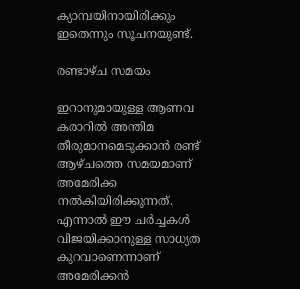ക്യാമ്പയിനായിരിക്കും ഇതെന്നും സൂചനയുണ്ട്.

രണ്ടാഴ്ച സമയം

ഇറാനുമായുള്ള ആണവ കരാറിൽ അന്തിമ തീരുമാനമെടുക്കാൻ രണ്ട് ആഴ്ചത്തെ സമയമാണ് അമേരിക്ക നൽകിയിരിക്കുന്നത്. എന്നാൽ ഈ ചർച്ചകൾ വിജയിക്കാനുള്ള സാധ്യത കുറവാണെന്നാണ് അമേരിക്കൻ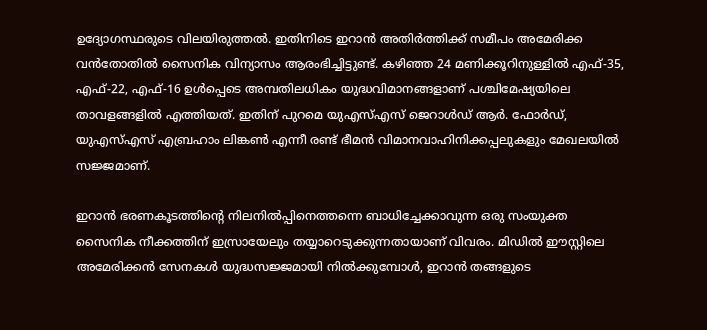ഉദ്യോഗസ്ഥരുടെ വിലയിരുത്തൽ. ഇതിനിടെ ഇറാൻ അതിർത്തിക്ക് സമീപം അമേരിക്ക വൻതോതിൽ സൈനിക വിന്യാസം ആരംഭിച്ചിട്ടുണ്ട്. കഴിഞ്ഞ 24 മണിക്കൂറിനുള്ളിൽ എഫ്-35, എഫ്-22, എഫ്-16 ഉൾപ്പെടെ അമ്പതിലധികം യുദ്ധവിമാനങ്ങളാണ് പശ്ചിമേഷ്യയിലെ താവളങ്ങളിൽ എത്തിയത്. ഇതിന് പുറമെ യുഎസ്എസ് ജെറാൾഡ് ആർ. ഫോർഡ്, യുഎസ്എസ് എബ്രഹാം ലിങ്കൺ എന്നീ രണ്ട് ഭീമൻ വിമാനവാഹിനിക്കപ്പലുകളും മേഖലയിൽ സജ്ജമാണ്.

ഇറാൻ ഭരണകൂടത്തിന്‍റെ നിലനിൽപ്പിനെത്തന്നെ ബാധിച്ചേക്കാവുന്ന ഒരു സംയുക്ത സൈനിക നീക്കത്തിന് ഇസ്രായേലും തയ്യാറെടുക്കുന്നതായാണ് വിവരം. മിഡിൽ ഈസ്റ്റിലെ അമേരിക്കൻ സേനകൾ യുദ്ധസജ്ജമായി നിൽക്കുമ്പോൾ, ഇറാൻ തങ്ങളുടെ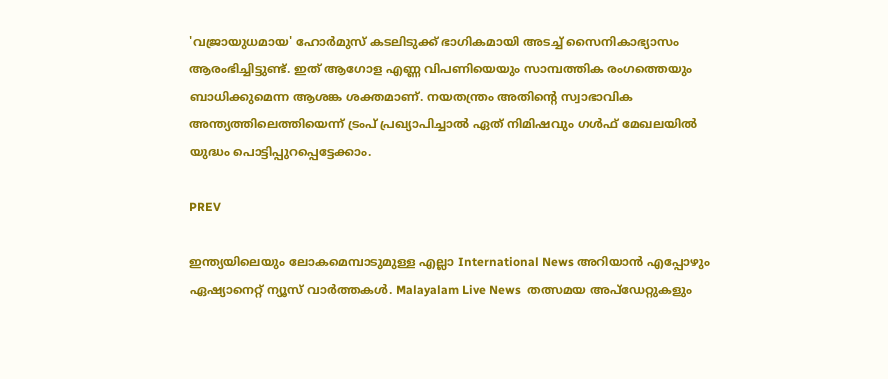'വജ്രായുധമായ' ഹോർമുസ് കടലിടുക്ക് ഭാഗികമായി അടച്ച് സൈനികാഭ്യാസം ആരംഭിച്ചിട്ടുണ്ട്. ഇത് ആഗോള എണ്ണ വിപണിയെയും സാമ്പത്തിക രംഗത്തെയും ബാധിക്കുമെന്ന ആശങ്ക ശക്തമാണ്. നയതന്ത്രം അതിന്‍റെ സ്വാഭാവിക അന്ത്യത്തിലെത്തിയെന്ന് ട്രംപ് പ്രഖ്യാപിച്ചാൽ ഏത് നിമിഷവും ഗൾഫ് മേഖലയിൽ യുദ്ധം പൊട്ടിപ്പുറപ്പെട്ടേക്കാം.

PREV

ഇന്ത്യയിലെയും ലോകമെമ്പാടുമുള്ള എല്ലാ International News അറിയാൻ എപ്പോഴും ഏഷ്യാനെറ്റ് ന്യൂസ് വാർത്തകൾ. Malayalam Live News  തത്സമയ അപ്‌ഡേറ്റുകളും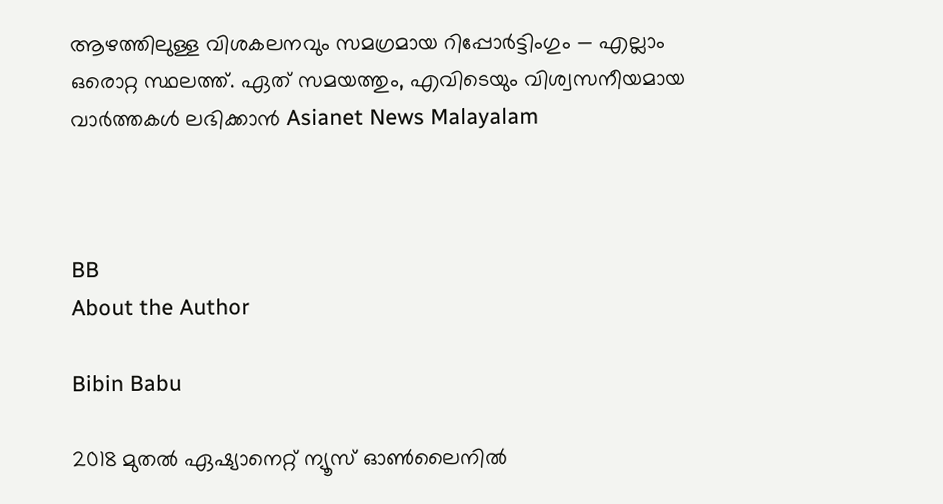ആഴത്തിലുള്ള വിശകലനവും സമഗ്രമായ റിപ്പോർട്ടിംഗും — എല്ലാം ഒരൊറ്റ സ്ഥലത്ത്. ഏത് സമയത്തും, എവിടെയും വിശ്വസനീയമായ വാർത്തകൾ ലഭിക്കാൻ Asianet News Malayalam



BB
About the Author

Bibin Babu

2018 മുതല്‍ ഏഷ്യാനെറ്റ് ന്യൂസ് ഓണ്‍ലൈനില്‍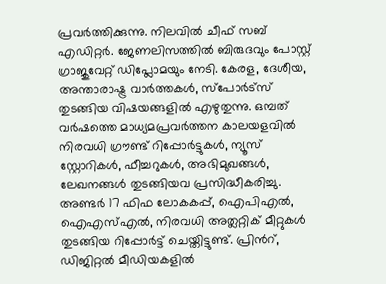പ്രവര്‍ത്തിക്കുന്നു. നിലവില്‍ ചീഫ് സബ് എഡിറ്റർ. ജേണലിസത്തില്‍ ബിരുദവും പോസ്റ്റ് ഗ്രാജുവേറ്റ് ഡിപ്ലോമയും നേടി. കേരള, ദേശീയ, അന്താരാഷ്ട്ര വാര്‍ത്തകള്‍, സ്പോര്‍ട്സ് തുടങ്ങിയ വിഷയങ്ങളില്‍ എഴുതുന്നു. ഒമ്പത് വര്‍ഷത്തെ മാധ്യമപ്രവര്‍ത്തന കാലയളവില്‍ നിരവധി ഗ്രൗണ്ട് റിപ്പോര്‍ട്ടുകള്‍, ന്യൂസ് സ്റ്റോറികള്‍, ഫീച്ചറുകള്‍, അഭിമുഖങ്ങള്‍, ലേഖനങ്ങള്‍ തുടങ്ങിയവ പ്രസിദ്ധീകരിച്ചു. അണ്ടര്‍ 17 ഫിഫ ലോകകപ്പ്, ഐപിഎൽ, ഐഎസ്എൽ, നിരവധി അത്ലറ്റിക് മീറ്റുകൾ തുടങ്ങിയ റിപ്പോര്‍ട്ട് ചെയ്തിട്ടുണ്ട്. പ്രിന്‍റ്, ഡിജിറ്റല്‍ മീഡിയകളില്‍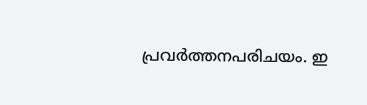പ്രവര്‍ത്തനപരിചയം. ഇ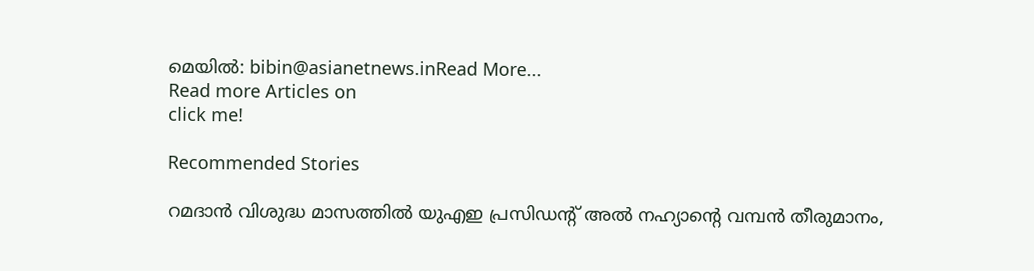മെയില്‍: bibin@asianetnews.inRead More...
Read more Articles on
click me!

Recommended Stories

റമദാൻ വിശുദ്ധ മാസത്തിൽ യുഎഇ പ്രസിഡന്‍റ് അൽ നഹ്യാന്‍റെ വമ്പൻ തീരുമാനം,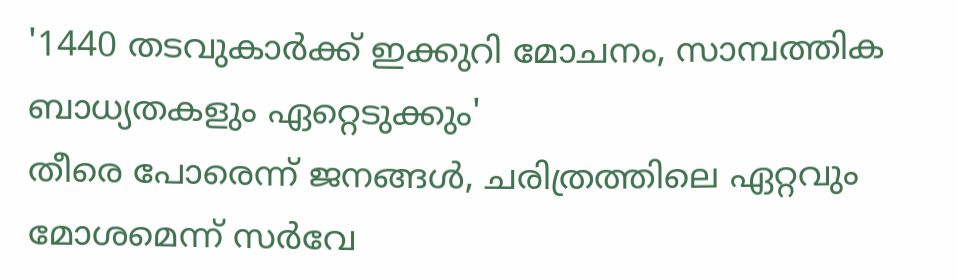'1440 തടവുകാർക്ക് ഇക്കുറി മോചനം, സാമ്പത്തിക ബാധ്യതകളും ഏറ്റെടുക്കും'
തീരെ പോരെന്ന് ജനങ്ങൾ, ചരിത്രത്തിലെ ഏറ്റവും മോശമെന്ന് സർവേ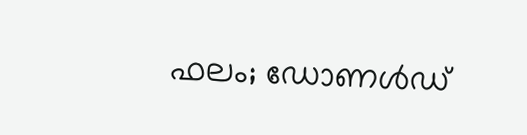ഫലം; ഡോണൾഡ്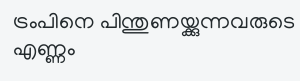ട്രംപിനെ പിന്തുണയ്ക്കുന്നവരുടെ എണ്ണം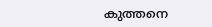കുത്തനെ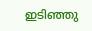ഇടിഞ്ഞു